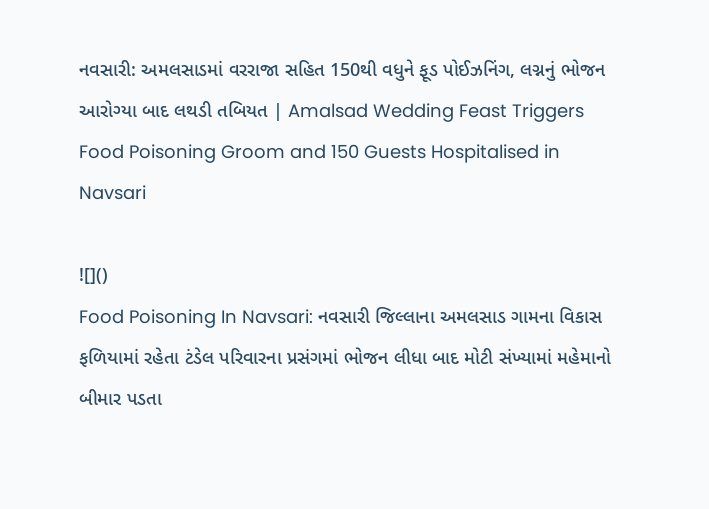નવસારી: અમલસાડમાં વરરાજા સહિત 150થી વધુને ફૂડ પોઈઝનિંગ, લગ્નનું ભોજન આરોગ્યા બાદ લથડી તબિયત | Amalsad Wedding Feast Triggers Food Poisoning Groom and 150 Guests Hospitalised in Navsari

![]()
Food Poisoning In Navsari: નવસારી જિલ્લાના અમલસાડ ગામના વિકાસ ફળિયામાં રહેતા ટંડેલ પરિવારના પ્રસંગમાં ભોજન લીધા બાદ મોટી સંખ્યામાં મહેમાનો બીમાર પડતા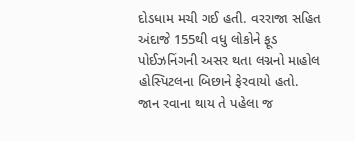દોડધામ મચી ગઈ હતી. વરરાજા સહિત અંદાજે 155થી વધુ લોકોને ફૂડ પોઈઝનિંગની અસર થતા લગ્નનો માહોલ હોસ્પિટલના બિછાને ફેરવાયો હતો.
જાન રવાના થાય તે પહેલા જ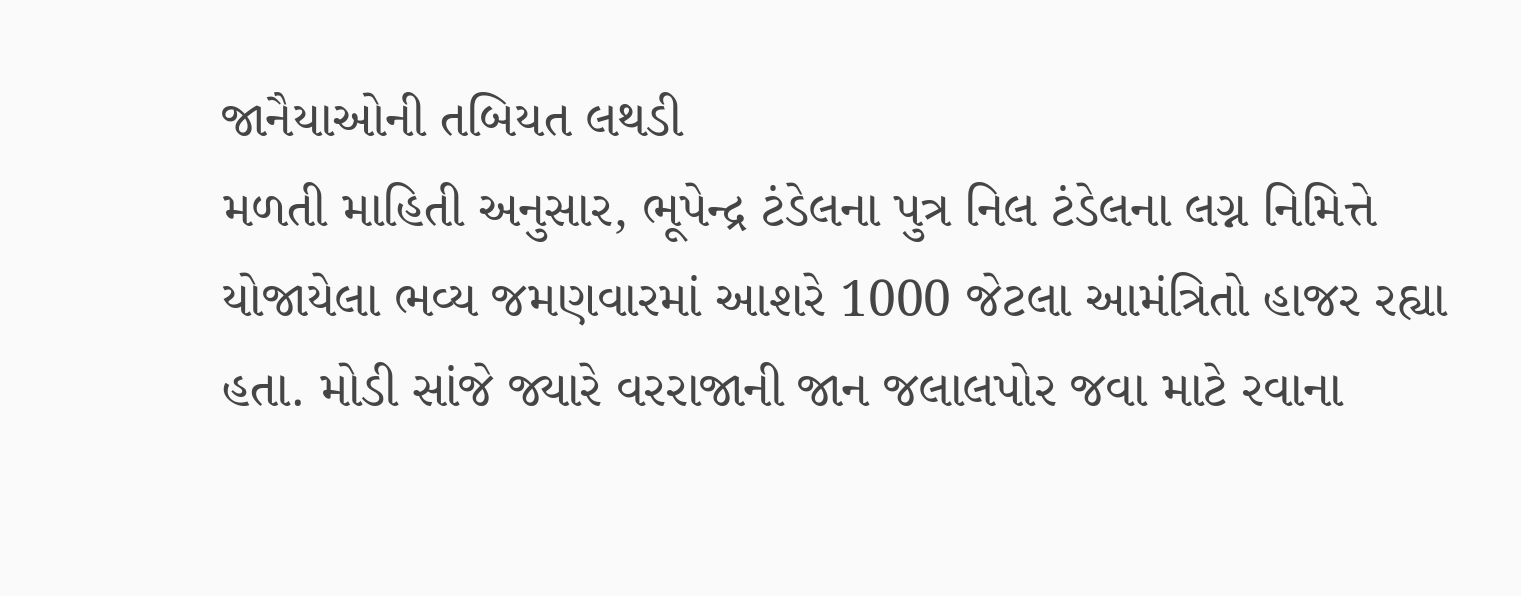જાનૈયાઓની તબિયત લથડી
મળતી માહિતી અનુસાર, ભૂપેન્દ્ર ટંડેલના પુત્ર નિલ ટંડેલના લગ્ન નિમિત્તે યોજાયેલા ભવ્ય જમણવારમાં આશરે 1000 જેટલા આમંત્રિતો હાજર રહ્યા હતા. મોડી સાંજે જ્યારે વરરાજાની જાન જલાલપોર જવા માટે રવાના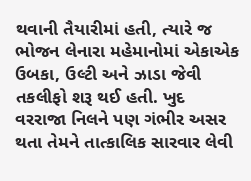થવાની તૈયારીમાં હતી, ત્યારે જ ભોજન લેનારા મહેમાનોમાં એકાએક ઉબકા, ઉલ્ટી અને ઝાડા જેવી તકલીફો શરૂ થઈ હતી. ખુદ વરરાજા નિલને પણ ગંભીર અસર થતા તેમને તાત્કાલિક સારવાર લેવી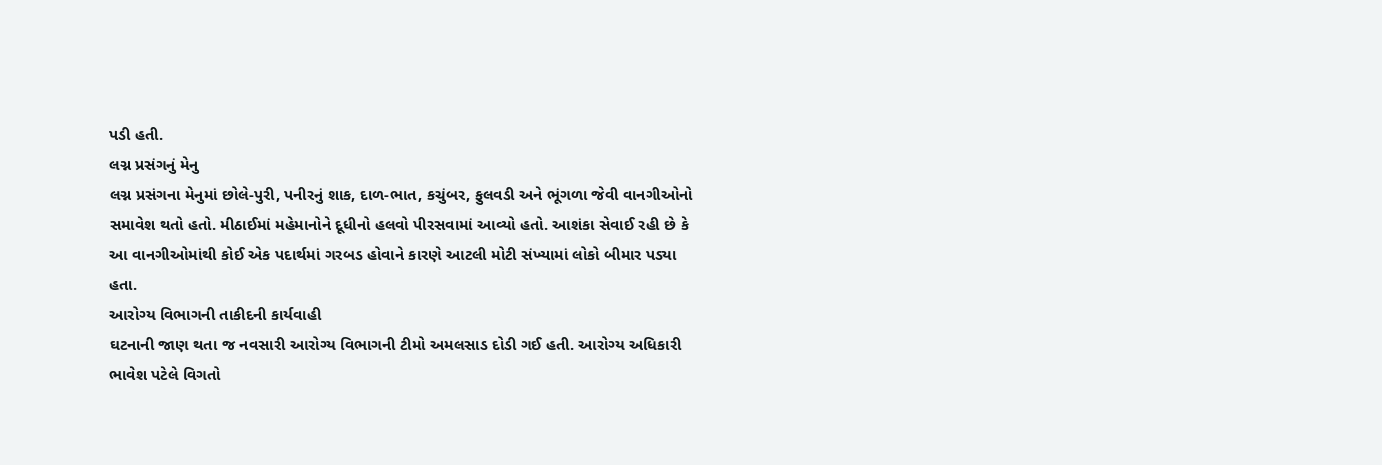પડી હતી.
લગ્ન પ્રસંગનું મેનુ
લગ્ન પ્રસંગના મેનુમાં છોલે-પુરી, પનીરનું શાક, દાળ-ભાત, કચુંબર, ફુલવડી અને ભૂંગળા જેવી વાનગીઓનો સમાવેશ થતો હતો. મીઠાઈમાં મહેમાનોને દૂધીનો હલવો પીરસવામાં આવ્યો હતો. આશંકા સેવાઈ રહી છે કે આ વાનગીઓમાંથી કોઈ એક પદાર્થમાં ગરબડ હોવાને કારણે આટલી મોટી સંખ્યામાં લોકો બીમાર પડ્યા હતા.
આરોગ્ય વિભાગની તાકીદની કાર્યવાહી
ઘટનાની જાણ થતા જ નવસારી આરોગ્ય વિભાગની ટીમો અમલસાડ દોડી ગઈ હતી. આરોગ્ય અધિકારી ભાવેશ પટેલે વિગતો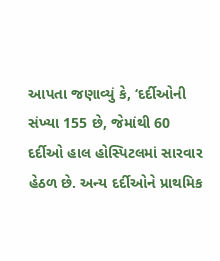આપતા જણાવ્યું કે, ‘દર્દીઓની સંખ્યા 155 છે, જેમાંથી 60 દર્દીઓ હાલ હોસ્પિટલમાં સારવાર હેઠળ છે. અન્ય દર્દીઓને પ્રાથમિક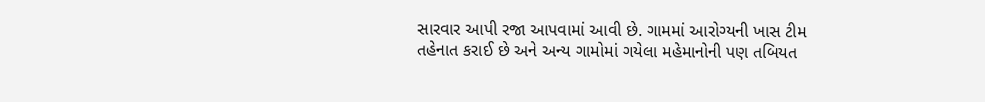સારવાર આપી રજા આપવામાં આવી છે. ગામમાં આરોગ્યની ખાસ ટીમ તહેનાત કરાઈ છે અને અન્ય ગામોમાં ગયેલા મહેમાનોની પણ તબિયત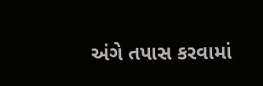અંગે તપાસ કરવામાં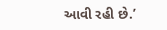આવી રહી છે.’